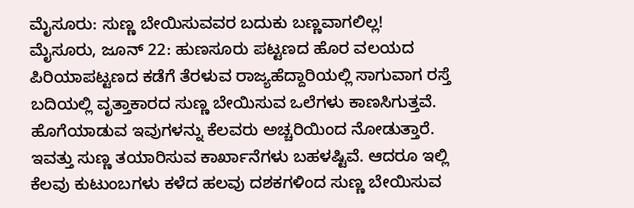ಮೈಸೂರು: ಸುಣ್ಣ ಬೇಯಿಸುವವರ ಬದುಕು ಬಣ್ಣವಾಗಲಿಲ್ಲ!
ಮೈಸೂರು, ಜೂನ್ 22: ಹುಣಸೂರು ಪಟ್ಟಣದ ಹೊರ ವಲಯದ ಪಿರಿಯಾಪಟ್ಟಣದ ಕಡೆಗೆ ತೆರಳುವ ರಾಜ್ಯಹೆದ್ದಾರಿಯಲ್ಲಿ ಸಾಗುವಾಗ ರಸ್ತೆ ಬದಿಯಲ್ಲಿ ವೃತ್ತಾಕಾರದ ಸುಣ್ಣ ಬೇಯಿಸುವ ಒಲೆಗಳು ಕಾಣಸಿಗುತ್ತವೆ. ಹೊಗೆಯಾಡುವ ಇವುಗಳನ್ನು ಕೆಲವರು ಅಚ್ಚರಿಯಿಂದ ನೋಡುತ್ತಾರೆ.
ಇವತ್ತು ಸುಣ್ಣ ತಯಾರಿಸುವ ಕಾರ್ಖಾನೆಗಳು ಬಹಳಷ್ಟಿವೆ. ಆದರೂ ಇಲ್ಲಿ ಕೆಲವು ಕುಟುಂಬಗಳು ಕಳೆದ ಹಲವು ದಶಕಗಳಿಂದ ಸುಣ್ಣ ಬೇಯಿಸುವ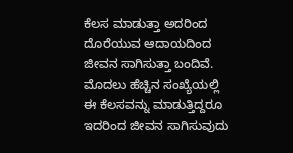ಕೆಲಸ ಮಾಡುತ್ತಾ ಅದರಿಂದ ದೊರೆಯುವ ಆದಾಯದಿಂದ ಜೀವನ ಸಾಗಿಸುತ್ತಾ ಬಂದಿವೆ. ಮೊದಲು ಹೆಚ್ಚಿನ ಸಂಖ್ಯೆಯಲ್ಲಿ ಈ ಕೆಲಸವನ್ನು ಮಾಡುತ್ತಿದ್ದರೂ ಇದರಿಂದ ಜೀವನ ಸಾಗಿಸುವುದು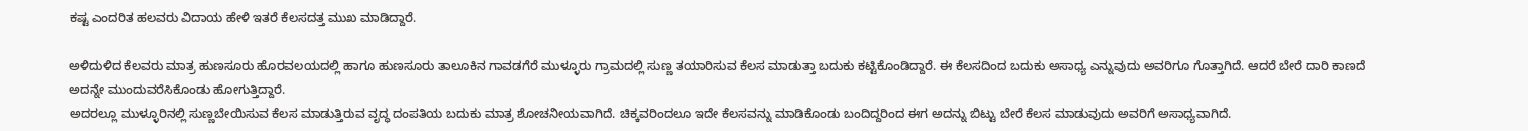ಕಷ್ಟ ಎಂದರಿತ ಹಲವರು ವಿದಾಯ ಹೇಳಿ ಇತರೆ ಕೆಲಸದತ್ತ ಮುಖ ಮಾಡಿದ್ದಾರೆ.

ಅಳಿದುಳಿದ ಕೆಲವರು ಮಾತ್ರ ಹುಣಸೂರು ಹೊರವಲಯದಲ್ಲಿ ಹಾಗೂ ಹುಣಸೂರು ತಾಲೂಕಿನ ಗಾವಡಗೆರೆ ಮುಳ್ಳೂರು ಗ್ರಾಮದಲ್ಲಿ ಸುಣ್ಣ ತಯಾರಿಸುವ ಕೆಲಸ ಮಾಡುತ್ತಾ ಬದುಕು ಕಟ್ಟಿಕೊಂಡಿದ್ದಾರೆ. ಈ ಕೆಲಸದಿಂದ ಬದುಕು ಅಸಾಧ್ಯ ಎನ್ನುವುದು ಅವರಿಗೂ ಗೊತ್ತಾಗಿದೆ. ಆದರೆ ಬೇರೆ ದಾರಿ ಕಾಣದೆ ಅದನ್ನೇ ಮುಂದುವರೆಸಿಕೊಂಡು ಹೋಗುತ್ತಿದ್ದಾರೆ.
ಅದರಲ್ಲೂ ಮುಳ್ಳೂರಿನಲ್ಲಿ ಸುಣ್ಣಬೇಯಿಸುವ ಕೆಲಸ ಮಾಡುತ್ತಿರುವ ವೃದ್ಧ ದಂಪತಿಯ ಬದುಕು ಮಾತ್ರ ಶೋಚನೀಯವಾಗಿದೆ. ಚಿಕ್ಕವರಿಂದಲೂ ಇದೇ ಕೆಲಸವನ್ನು ಮಾಡಿಕೊಂಡು ಬಂದಿದ್ದರಿಂದ ಈಗ ಅದನ್ನು ಬಿಟ್ಟು ಬೇರೆ ಕೆಲಸ ಮಾಡುವುದು ಅವರಿಗೆ ಅಸಾಧ್ಯವಾಗಿದೆ.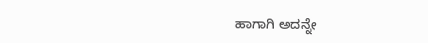ಹಾಗಾಗಿ ಅದನ್ನೇ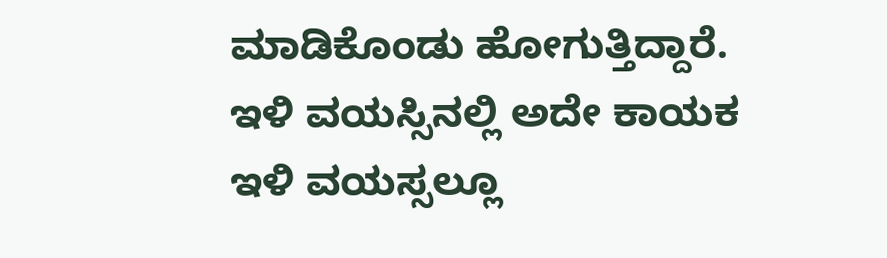ಮಾಡಿಕೊಂಡು ಹೋಗುತ್ತಿದ್ದಾರೆ.
ಇಳಿ ವಯಸ್ಸಿನಲ್ಲಿ ಅದೇ ಕಾಯಕ
ಇಳಿ ವಯಸ್ಸಲ್ಲೂ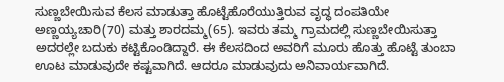ಸುಣ್ಣಬೇಯಿಸುವ ಕೆಲಸ ಮಾಡುತ್ತಾ ಹೊಟ್ಟೆಹೊರೆಯುತ್ತಿರುವ ವೃದ್ಧ ದಂಪತಿಯೇ ಅಣ್ಣಯ್ಯಚಾರಿ(70) ಮತ್ತು ಶಾರದಮ್ಮ(65). ಇವರು ತಮ್ಮ ಗ್ರಾಮದಲ್ಲಿ ಸುಣ್ಣಬೇಯಿಸುತ್ತಾ ಅದರಲ್ಲೇ ಬದುಕು ಕಟ್ಟಿಕೊಂಡಿದ್ದಾರೆ. ಈ ಕೆಲಸದಿಂದ ಅವರಿಗೆ ಮೂರು ಹೊತ್ತು ಹೊಟ್ಟೆ ತುಂಬಾ ಊಟ ಮಾಡುವುದೇ ಕಷ್ಟವಾಗಿದೆ. ಆದರೂ ಮಾಡುವುದು ಅನಿವಾರ್ಯವಾಗಿದೆ.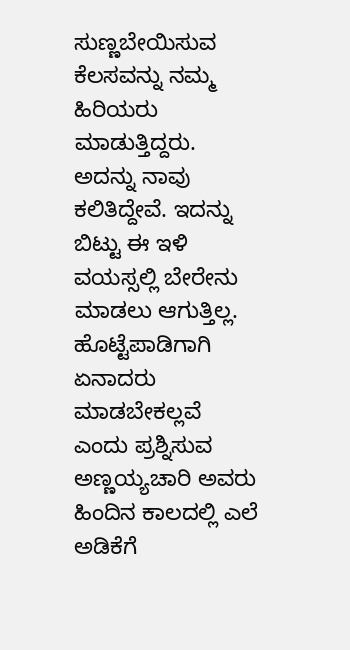ಸುಣ್ಣಬೇಯಿಸುವ ಕೆಲಸವನ್ನು ನಮ್ಮ ಹಿರಿಯರು ಮಾಡುತ್ತಿದ್ದರು. ಅದನ್ನು ನಾವು ಕಲಿತಿದ್ದೇವೆ. ಇದನ್ನು ಬಿಟ್ಟು ಈ ಇಳಿ ವಯಸ್ಸಲ್ಲಿ ಬೇರೇನು ಮಾಡಲು ಆಗುತ್ತಿಲ್ಲ. ಹೊಟ್ಟೆಪಾಡಿಗಾಗಿ ಏನಾದರು ಮಾಡಬೇಕಲ್ಲವೆ ಎಂದು ಪ್ರಶ್ನಿಸುವ ಅಣ್ಣಯ್ಯಚಾರಿ ಅವರು ಹಿಂದಿನ ಕಾಲದಲ್ಲಿ ಎಲೆ ಅಡಿಕೆಗೆ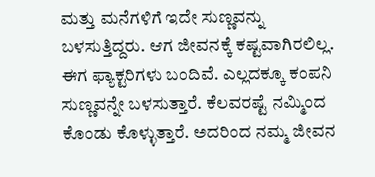ಮತ್ತು ಮನೆಗಳಿಗೆ ಇದೇ ಸುಣ್ಣವನ್ನು ಬಳಸುತ್ತಿದ್ದರು. ಆಗ ಜೀವನಕ್ಕೆ ಕಷ್ಟವಾಗಿರಲಿಲ್ಲ. ಈಗ ಫ್ಯಾಕ್ಟರಿಗಳು ಬಂದಿವೆ. ಎಲ್ಲದಕ್ಕೂ ಕಂಪನಿ ಸುಣ್ಣವನ್ನೇ ಬಳಸುತ್ತಾರೆ. ಕೆಲವರಷ್ಟೆ ನಮ್ಮಿಂದ ಕೊಂಡು ಕೊಳ್ಳುತ್ತಾರೆ. ಅದರಿಂದ ನಮ್ಮ ಜೀವನ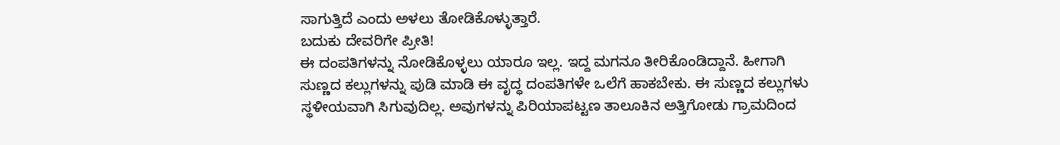ಸಾಗುತ್ತಿದೆ ಎಂದು ಅಳಲು ತೋಡಿಕೊಳ್ಳುತ್ತಾರೆ.
ಬದುಕು ದೇವರಿಗೇ ಪ್ರೀತಿ!
ಈ ದಂಪತಿಗಳನ್ನು ನೋಡಿಕೊಳ್ಳಲು ಯಾರೂ ಇಲ್ಲ. ಇದ್ದ ಮಗನೂ ತೀರಿಕೊಂಡಿದ್ದಾನೆ. ಹೀಗಾಗಿ ಸುಣ್ಣದ ಕಲ್ಲುಗಳನ್ನು ಪುಡಿ ಮಾಡಿ ಈ ವೃದ್ಧ ದಂಪತಿಗಳೇ ಒಲೆಗೆ ಹಾಕಬೇಕು. ಈ ಸುಣ್ಣದ ಕಲ್ಲುಗಳು ಸ್ಥಳೀಯವಾಗಿ ಸಿಗುವುದಿಲ್ಲ. ಅವುಗಳನ್ನು ಪಿರಿಯಾಪಟ್ಟಣ ತಾಲೂಕಿನ ಅತ್ತಿಗೋಡು ಗ್ರಾಮದಿಂದ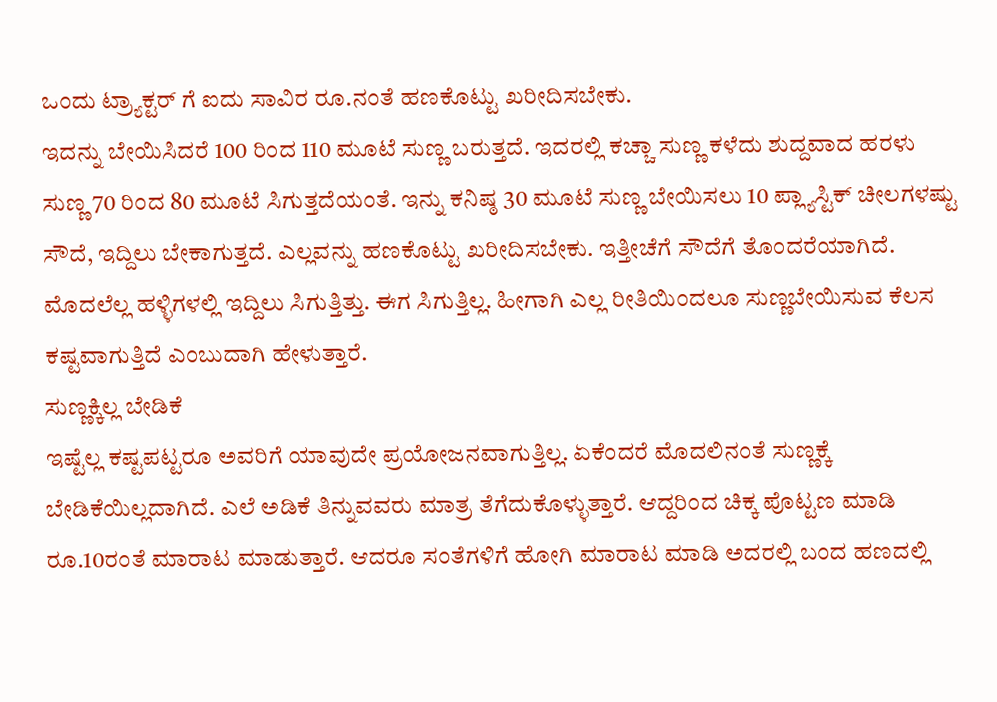ಒಂದು ಟ್ರ್ಯಾಕ್ಟರ್ ಗೆ ಐದು ಸಾವಿರ ರೂ.ನಂತೆ ಹಣಕೊಟ್ಟು ಖರೀದಿಸಬೇಕು.
ಇದನ್ನು ಬೇಯಿಸಿದರೆ 100 ರಿಂದ 110 ಮೂಟೆ ಸುಣ್ಣ ಬರುತ್ತದೆ. ಇದರಲ್ಲಿ ಕಚ್ಚಾ ಸುಣ್ಣ ಕಳೆದು ಶುದ್ದವಾದ ಹರಳು ಸುಣ್ಣ 70 ರಿಂದ 80 ಮೂಟೆ ಸಿಗುತ್ತದೆಯಂತೆ. ಇನ್ನು ಕನಿಷ್ಠ 30 ಮೂಟೆ ಸುಣ್ಣ ಬೇಯಿಸಲು 10 ಪ್ಲ್ಯಾಸ್ಟಿಕ್ ಚೀಲಗಳಷ್ಟು ಸೌದೆ, ಇದ್ದಿಲು ಬೇಕಾಗುತ್ತದೆ. ಎಲ್ಲವನ್ನು ಹಣಕೊಟ್ಟು ಖರೀದಿಸಬೇಕು. ಇತ್ತೀಚೆಗೆ ಸೌದೆಗೆ ತೊಂದರೆಯಾಗಿದೆ. ಮೊದಲೆಲ್ಲ ಹಳ್ಳಿಗಳಲ್ಲಿ ಇದ್ದಿಲು ಸಿಗುತ್ತಿತ್ತು. ಈಗ ಸಿಗುತ್ತಿಲ್ಲ. ಹೀಗಾಗಿ ಎಲ್ಲ ರೀತಿಯಿಂದಲೂ ಸುಣ್ಣಬೇಯಿಸುವ ಕೆಲಸ ಕಷ್ಟವಾಗುತ್ತಿದೆ ಎಂಬುದಾಗಿ ಹೇಳುತ್ತಾರೆ.
ಸುಣ್ಣಕ್ಕಿಲ್ಲ ಬೇಡಿಕೆ
ಇಷ್ಟೆಲ್ಲ ಕಷ್ಟಪಟ್ಟರೂ ಅವರಿಗೆ ಯಾವುದೇ ಪ್ರಯೋಜನವಾಗುತ್ತಿಲ್ಲ. ಏಕೆಂದರೆ ಮೊದಲಿನಂತೆ ಸುಣ್ಣಕ್ಕೆ ಬೇಡಿಕೆಯಿಲ್ಲದಾಗಿದೆ. ಎಲೆ ಅಡಿಕೆ ತಿನ್ನುವವರು ಮಾತ್ರ ತೆಗೆದುಕೊಳ್ಳುತ್ತಾರೆ. ಆದ್ದರಿಂದ ಚಿಕ್ಕ ಪೊಟ್ಟಣ ಮಾಡಿ ರೂ.10ರಂತೆ ಮಾರಾಟ ಮಾಡುತ್ತಾರೆ. ಆದರೂ ಸಂತೆಗಳಿಗೆ ಹೋಗಿ ಮಾರಾಟ ಮಾಡಿ ಅದರಲ್ಲಿ ಬಂದ ಹಣದಲ್ಲಿ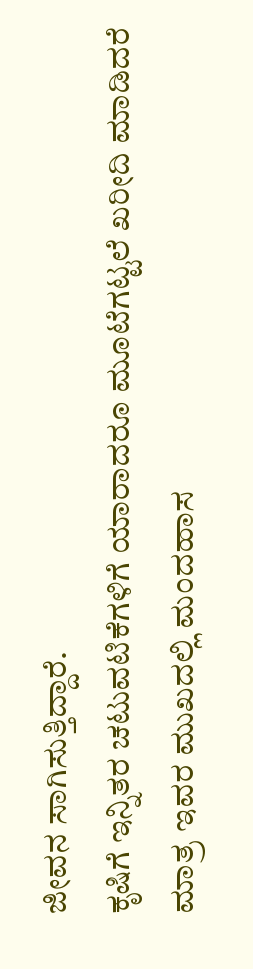ಜೀವನ ಸಾಗಿಸುತ್ತಿದ್ದಾರೆ.
ಕೃಷಿಗೆ ಇನ್ನಿತರ ಚಟುವಟಿಕೆಗಳಿಗೆ ಯಾರಾದರೂ ಮೂಟೆಗಟ್ಟಲೆ ಖರೀದಿ ಮಾಡಿದರೆ ಮಾತ್ರ ಇವರ ಮುಖದಲ್ಲಿ ಮಂದಹಾಸ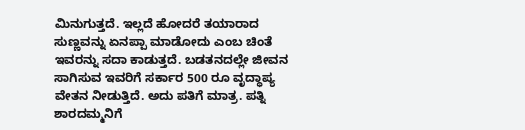ಮಿನುಗುತ್ತದೆ. ಇಲ್ಲದೆ ಹೋದರೆ ತಯಾರಾದ ಸುಣ್ಣವನ್ನು ಏನಪ್ಪಾ ಮಾಡೋದು ಎಂಬ ಚಿಂತೆ ಇವರನ್ನು ಸದಾ ಕಾಡುತ್ತದೆ. ಬಡತನದಲ್ಲೇ ಜೀವನ ಸಾಗಿಸುವ ಇವರಿಗೆ ಸರ್ಕಾರ 500 ರೂ ವೃದ್ಧಾಪ್ಯ ವೇತನ ನೀಡುತ್ತಿದೆ. ಅದು ಪತಿಗೆ ಮಾತ್ರ. ಪತ್ನಿ ಶಾರದಮ್ಮನಿಗೆ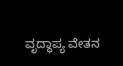ವೃದ್ಧಾಪ್ಯ ವೇತನ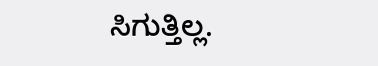ಸಿಗುತ್ತಿಲ್ಲ.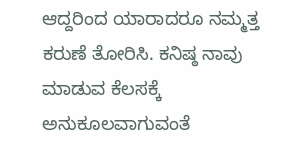ಆದ್ದರಿಂದ ಯಾರಾದರೂ ನಮ್ಮತ್ತ ಕರುಣೆ ತೋರಿಸಿ. ಕನಿಷ್ಠ ನಾವು ಮಾಡುವ ಕೆಲಸಕ್ಕೆ ಅನುಕೂಲವಾಗುವಂತೆ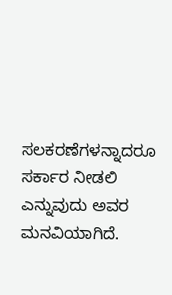ಸಲಕರಣೆಗಳನ್ನಾದರೂ ಸರ್ಕಾರ ನೀಡಲಿ ಎನ್ನುವುದು ಅವರ ಮನವಿಯಾಗಿದೆ.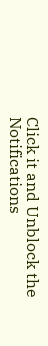Click it and Unblock the Notifications